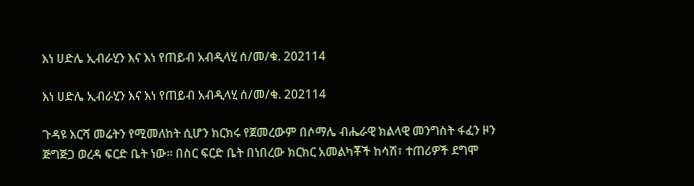እነ ሀድሌ ኢብራሂን እና እነ የጠይብ አብዲላሂ ሰ/መ/ቁ. 202114

እነ ሀድሌ ኢብራሂን እና እነ የጠይብ አብዲላሂ ሰ/መ/ቁ. 202114

ጉዳዩ እርሻ መሬትን የሚመለከት ሲሆን ክርክሩ የጀመረውም በሶማሌ ብሔራዊ ክልላዊ መንግስት ፋፈን ዞን ጅግጅጋ ወረዳ ፍርድ ቤት ነው፡፡ በስር ፍርድ ቤት በነበረው ክርክር አመልካቾች ከሳሽ፣ ተጠሪዎች ደግሞ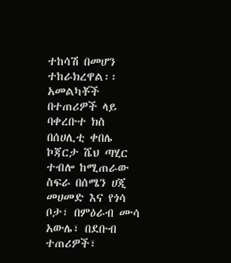ተከሳሽ በመሆን ተከራክረዋል፡፡ አመልካቾች በተጠሪዎች ላይ ባቀረቡተ ክስ በሰሀሊቲ ቀበሌ ኮጃርታ ሼህ ጣሂር ተብሎ ከሚጠራው ስፍራ በሰሜን ሀጂ መሀመድ እና የጎሳ ቦታ፣ በምዕራብ ሙሳ አውሌ፣ በደቡብ ተጠሪዎች፣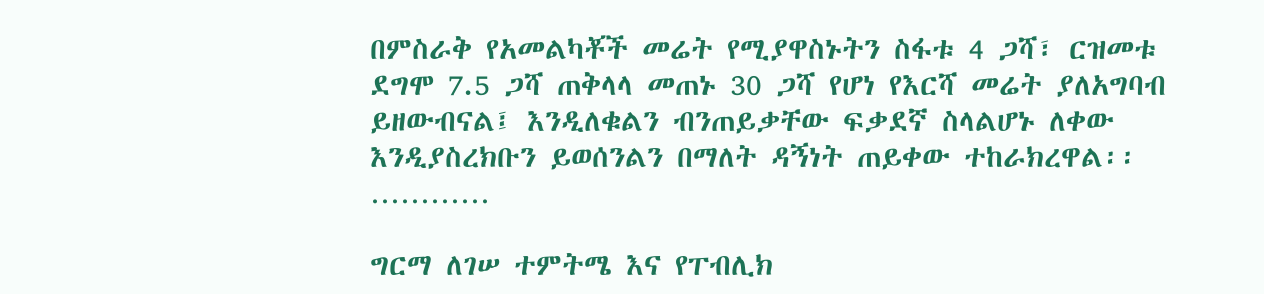በምስራቅ የአመልካቾች መሬት የሚያዋስኑትን ስፋቱ 4 ጋሻ፣ ርዝመቱ ደግሞ 7.5 ጋሻ ጠቅላላ መጠኑ 30 ጋሻ የሆነ የእርሻ መሬት ያለአግባብ ይዘውብናል፤ እንዲለቁልን ብንጠይቃቸው ፍቃደኛ ስላልሆኑ ለቀው እንዲያስረክቡን ይወሰንልን በማለት ዳኝነት ጠይቀው ተከራክረዋል፡፡…………

ግርማ ለገሠ ተምትሜ እና የፐብሊክ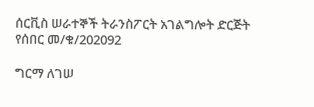ሰርቪስ ሠራተኞች ትራንስፖርት አገልግሎት ድርጅት የሰበር መ/ቁ/202092

ግርማ ለገሠ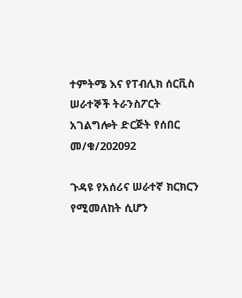ተምትሜ እና የፐብሊክ ሰርቪስ ሠራተኞች ትራንስፖርት አገልግሎት ድርጅት የሰበር መ/ቁ/202092

ጉዳዩ የአሰሪና ሠራተኛ ክርክርን የሚመለከት ሲሆን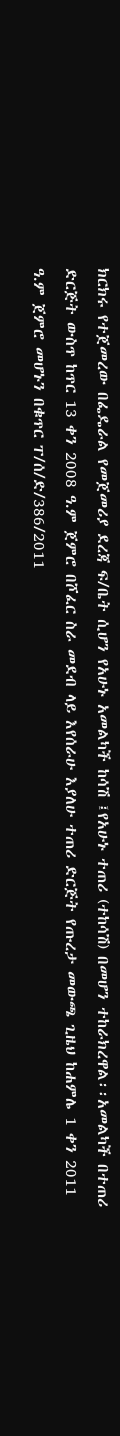ክርክሩ የተጀመረው በፌዴራል የመጀመሪያ ደረጃ ፍ/ቤት ሲሆን የአሁኑ አመልካች ከሳሽ ፤የአሁኑ ተጠሪ (ተከሳሽ) በመሆን ተከራክረዋል፡፡አመልካች በተጠሪ ድርጅት ውስጥ ከጥር 13 ቀን 2008 ዓ.ም ጀምሮ በሾፈር ስራ መደብ ላይ እየሰራሁ እያለሁ ተጠሪ ድርጅት የጡረታ መውጫ ጊዜህ ከሐምሌ 1 ቀን 2011 ዓ.ም ጀምሮ መሆኑን በቁጥር ፐ/ሰ/ድ/386/2011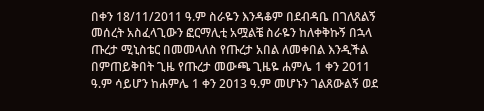በቀን 18/11/2011 ዓ.ም ስራዬን እንዳቆም በደብዳቤ በገለጸልኝ መሰረት አስፈላጊውን ፎርማሊቲ አሟልቼ ስራዬን ከለቀቅኩኝ በኋላ ጡረታ ሚኒስቴር በመመላለስ የጡረታ አበል ለመቀበል እንዲችል በምጠይቅበት ጊዜ የጡረታ መውጫ ጊዜዬ ሐምሌ 1 ቀን 2011 ዓ.ም ሳይሆን ከሐምሌ 1 ቀን 2013 ዓ.ም መሆኑን ገልጸውልኝ ወደ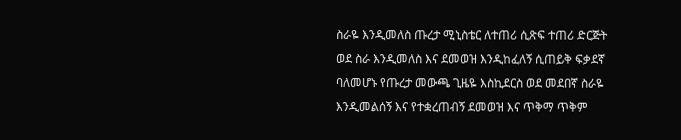ስራዬ እንዲመለስ ጡረታ ሚኒስቴር ለተጠሪ ሲጽፍ ተጠሪ ድርጅት ወደ ስራ እንዲመለስ እና ደመወዝ እንዲከፈለኝ ሲጠይቅ ፍቃደኛ ባለመሆኑ የጡረታ መውጫ ጊዜዬ እስኪደርስ ወደ መደበኛ ስራዬ እንዲመልሰኝ እና የተቋረጠብኝ ደመወዝ እና ጥቅማ ጥቅም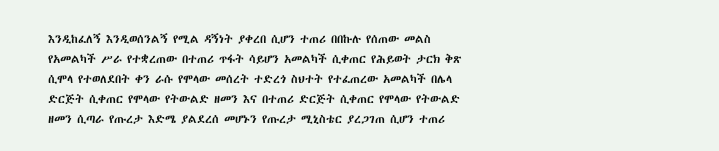እንዲከፈለኝ እንዲወሰንልኝ የሚል ዳኝነት ያቀረበ ሲሆን ተጠሪ በበኩሉ የሰጠው መልስ የአመልካች ሥራ የተቋረጠው በተጠሪ ጥፋት ሳይሆን አመልካች ሲቀጠር የሕይወት ታርክ ቅጽ ሲሞላ የተወለደበት ቀን ራሱ የሞላው መሰረት ተድረጎ ስህተት የተፈጠረው አመልካች በሌላ ድርጅት ሲቀጠር የሞላው የትውልድ ዘመን እና በተጠሪ ድርጅት ሲቀጠር የሞላው የትውልድ ዘመን ሲጣራ የጡረታ እድሜ ያልደረሰ መሆኑን የጡረታ ሚኒስቴር ያረጋገጠ ሲሆን ተጠሪ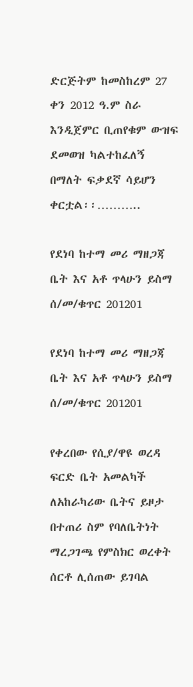ድርጅትም ከመስከረም 27 ቀን 2012 ዓ.ም ስራ እንዲጀምር ቢጠየቁም ውዝፍ ደመወዝ ካልተከፈለኝ በማለት ፍቃደኛ ሳይሆን ቀርቷል፡፡………..

የደነባ ከተማ መሪ ማዘጋጃ ቤት እና አቶ ጥላሁን ይስማ ሰ/መ/ቁጥር 201201

የደነባ ከተማ መሪ ማዘጋጃ ቤት እና አቶ ጥላሁን ይስማ ሰ/መ/ቁጥር 201201

የቀረበው የሲያ/ዋዩ ወረዳ ፍርድ ቤት አመልካች ለአከራካሪው ቤትና ይዞታ በተጠሪ ስም የባለቤትነት ማረጋገጫ የምስክር ወረቀት ሰርቶ ሊሰጠው ይገባል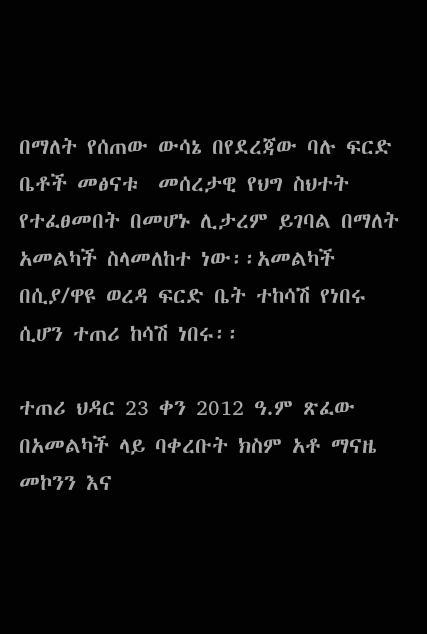በማለት የሰጠው ውሳኔ በየደረጃው ባሉ ፍርድ ቤቶች መፅናቱ  መሰረታዊ የህግ ስህተት የተፈፀመበት በመሆኑ ሊታረም ይገባል በማለት አመልካች ስላመለከተ ነው፡፡አመልካች በሲያ/ዋዩ ወረዳ ፍርድ ቤት ተከሳሽ የነበሩ ሲሆን ተጠሪ ከሳሽ ነበሩ፡፡

ተጠሪ ህዳር 23 ቀን 2012 ዓ.ም ጽፈው በአመልካች ላይ ባቀረቡት ክስም አቶ ማናዜ መኮንን እና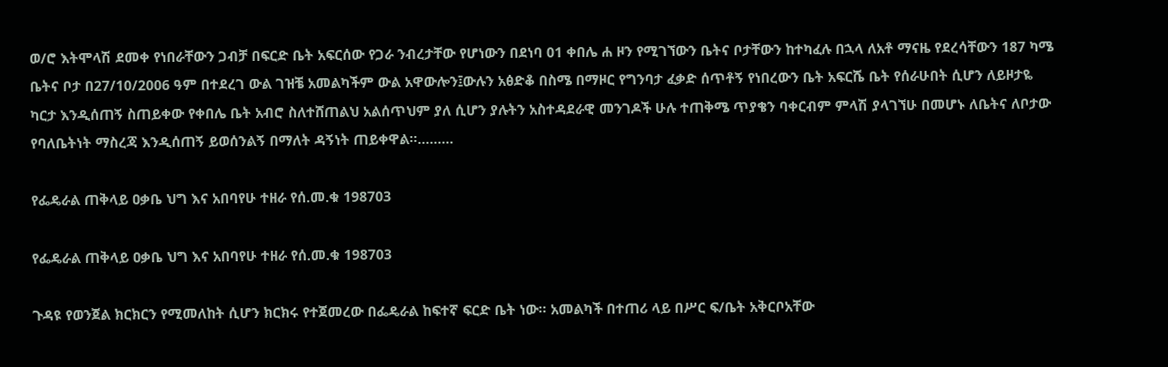ወ/ሮ እትሞላሽ ደመቀ የነበራቸውን ጋብቻ በፍርድ ቤት አፍርሰው የጋራ ንብረታቸው የሆነውን በደነባ 01 ቀበሌ ሐ ዞን የሚገኘውን ቤትና ቦታቸውን ከተካፈሉ በኋላ ለአቶ ማናዜ የደረሳቸውን 187 ካሜ ቤትና ቦታ በ27/10/2006 ዓም በተደረገ ውል ገዝቼ አመልካችም ውል አዋውሎን፤ውሉን አፅድቆ በስሜ በማዞር የግንባታ ፈቃድ ሰጥቶኝ የነበረውን ቤት አፍርሼ ቤት የሰራሁበት ሲሆን ለይዞታዬ ካርታ እንዲሰጠኝ ስጠይቀው የቀበሌ ቤት አብሮ ስለተሸጠልህ አልሰጥህም ያለ ሲሆን ያሉትን አስተዳደራዊ መንገዶች ሁሉ ተጠቅሜ ጥያቄን ባቀርብም ምላሽ ያላገኘሁ በመሆኑ ለቤትና ለቦታው የባለቤትነት ማስረጃ እንዲሰጠኝ ይወሰንልኝ በማለት ዳኝነት ጠይቀዋል፡፡………

የፌዴራል ጠቅላይ ዐቃቤ ህግ እና አበባየሁ ተዘራ የሰ.መ.ቁ 198703

የፌዴራል ጠቅላይ ዐቃቤ ህግ እና አበባየሁ ተዘራ የሰ.መ.ቁ 198703

ጉዳዩ የወንጀል ክርክርን የሚመለከት ሲሆን ክርክሩ የተጀመረው በፌዴራል ከፍተኛ ፍርድ ቤት ነው፡፡ አመልካች በተጠሪ ላይ በሥር ፍ/ቤት አቅርቦአቸው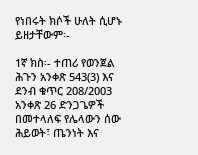የነበሩት ክሶች ሁለት ሲሆኑ ይዘታቸውም፡-

1ኛ ክስ፡- ተጠሪ የወንጀል ሕጉን አንቀጽ 543(3) እና ደንብ ቁጥር 208/2003 አንቀጽ 26 ድንጋጌዎች በመተላለፍ የሌላውን ሰው ሕይወት፣ ጤንነት እና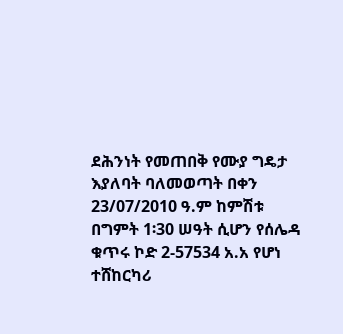ደሕንነት የመጠበቅ የሙያ ግዴታ እያለባት ባለመወጣት በቀን 23/07/2010 ዓ.ም ከምሽቱ በግምት 1፡30 ሠዓት ሲሆን የሰሌዳ ቁጥሩ ኮድ 2-57534 አ.አ የሆነ ተሸከርካሪ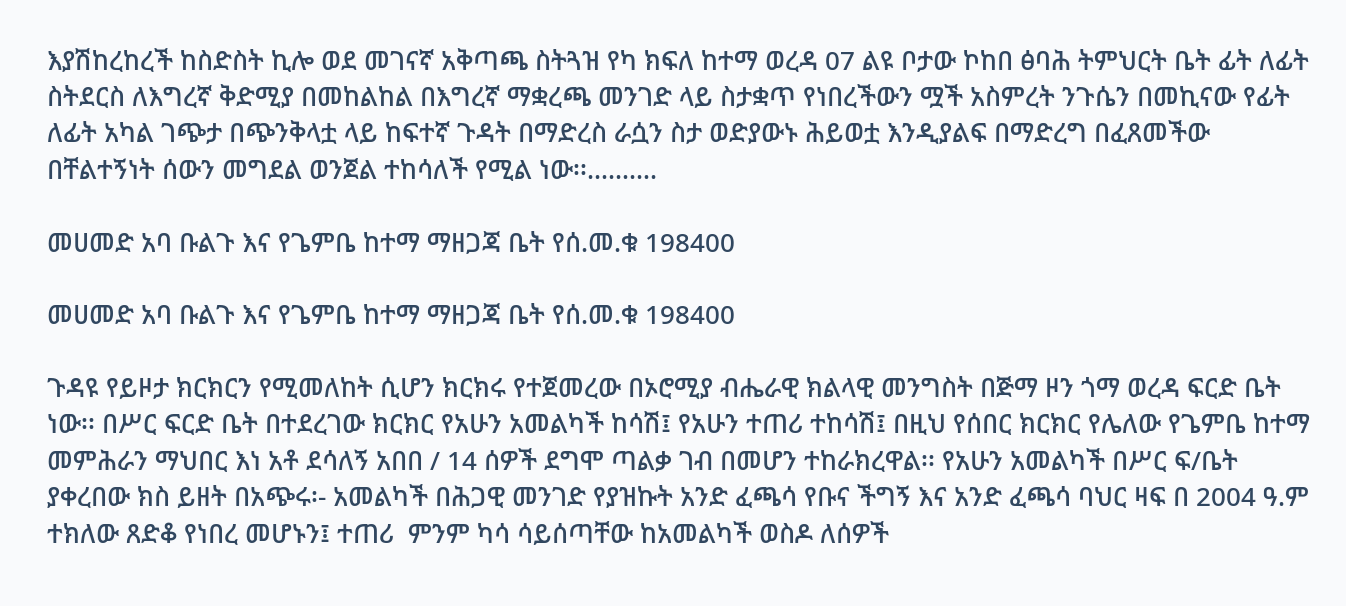እያሽከረከረች ከስድስት ኪሎ ወደ መገናኛ አቅጣጫ ስትጓዝ የካ ክፍለ ከተማ ወረዳ 07 ልዩ ቦታው ኮከበ ፅባሕ ትምህርት ቤት ፊት ለፊት ስትደርስ ለእግረኛ ቅድሚያ በመከልከል በእግረኛ ማቋረጫ መንገድ ላይ ስታቋጥ የነበረችውን ሟች አስምረት ንጉሴን በመኪናው የፊት ለፊት አካል ገጭታ በጭንቅላቷ ላይ ከፍተኛ ጉዳት በማድረስ ራሷን ስታ ወድያውኑ ሕይወቷ እንዲያልፍ በማድረግ በፈጸመችው በቸልተኝነት ሰውን መግደል ወንጀል ተከሳለች የሚል ነው፡፡……….

መሀመድ አባ ቡልጉ እና የጌምቤ ከተማ ማዘጋጃ ቤት የሰ.መ.ቁ 198400

መሀመድ አባ ቡልጉ እና የጌምቤ ከተማ ማዘጋጃ ቤት የሰ.መ.ቁ 198400

ጉዳዩ የይዞታ ክርክርን የሚመለከት ሲሆን ክርክሩ የተጀመረው በኦሮሚያ ብሔራዊ ክልላዊ መንግስት በጅማ ዞን ጎማ ወረዳ ፍርድ ቤት ነው፡፡ በሥር ፍርድ ቤት በተደረገው ክርክር የአሁን አመልካች ከሳሽ፤ የአሁን ተጠሪ ተከሳሽ፤ በዚህ የሰበር ክርክር የሌለው የጌምቤ ከተማ መምሕራን ማህበር እነ አቶ ደሳለኝ አበበ / 14 ሰዎች ደግሞ ጣልቃ ገብ በመሆን ተከራክረዋል፡፡ የአሁን አመልካች በሥር ፍ/ቤት ያቀረበው ክስ ይዘት በአጭሩ፡- አመልካች በሕጋዊ መንገድ የያዝኩት አንድ ፈጫሳ የቡና ችግኝ እና አንድ ፈጫሳ ባህር ዛፍ በ 2004 ዓ.ም ተክለው ጸድቆ የነበረ መሆኑን፤ ተጠሪ  ምንም ካሳ ሳይሰጣቸው ከአመልካች ወስዶ ለሰዎች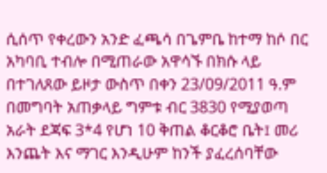ሲሰጥ የቀረውን አንድ ፈጫሳ በጌምቤ ከተማ ከሶ በር አካባቢ ተብሎ በሚጠራው አዋሳኙ በክሱ ላይ በተገለጸው ይዞታ ውስጥ በቀን 23/09/2011 ዓ.ም በመግባት አጠቃላይ ግምቱ ብር 3830 የሚያወጣ አራት ደጃፍ 3*4 የሆነ 10 ቅጠል ቆርቆሮ ቤት፤ መሪ እንጨት እና ማገር እንዲሁም ከንች ያፈረሰባቸው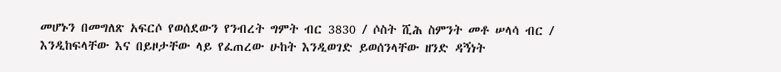መሆኑን በመግለጽ አፍርሶ የወሰደውን የንብረት ግምት ብር 3830 / ሶስት ሺሕ ስምንት መቶ ሠላሳ ብር / እንዲከፍላቸው እና በይዞታቸው ላይ የፈጠረው ሁከት እንዲወገድ ይወሰንላቸው ዘንድ ዳኝነት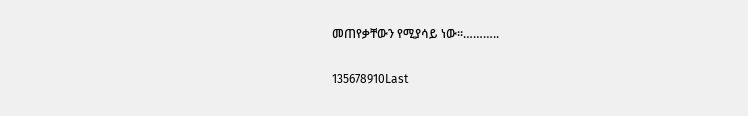መጠየቃቸውን የሚያሳይ ነው፡፡………..

135678910Last